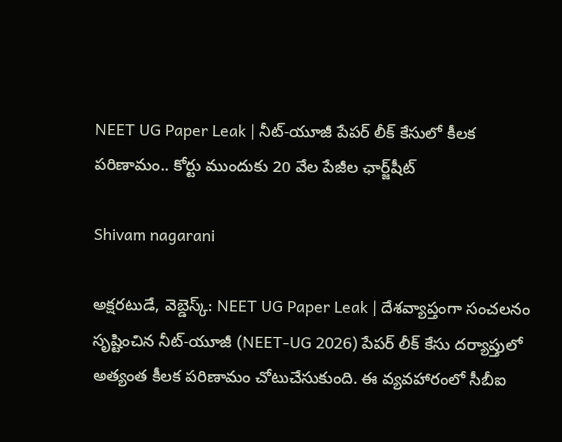NEET UG Paper Leak | నీట్-యూజీ పేపర్ లీక్ కేసులో కీలక పరిణామం.. కోర్టు ముందుకు 20 వేల పేజీల ఛార్జ్‌షీట్

Shivam nagarani

అక్షరటుడే, వెబ్డెస్క్: NEET UG Paper Leak | దేశవ్యాప్తంగా సంచలనం సృష్టించిన నీట్-యూజీ (NEET-UG 2026) పేపర్ లీక్ కేసు దర్యాప్తులో అత్యంత కీలక పరిణామం చోటుచేసుకుంది. ఈ వ్యవహారంలో సీబీఐ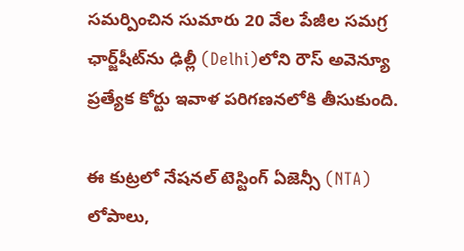సమర్పించిన సుమారు 20 వేల పేజీల సమగ్ర ఛార్జ్‌షీట్‌ను ఢిల్లీ (Delhi)లోని రౌస్ అవెన్యూ ప్రత్యేక కోర్టు ఇవాళ పరిగణనలోకి తీసుకుంది.

ఈ కుట్రలో నేషనల్ టెస్టింగ్ ఏజెన్సీ (NTA) లోపాలు,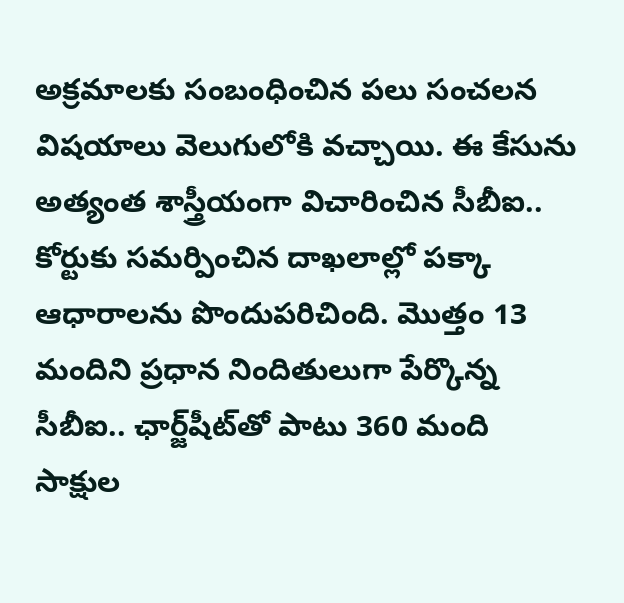అక్రమాలకు సంబంధించిన పలు సంచలన విషయాలు వెలుగులోకి వచ్చాయి. ఈ కేసును అత్యంత శాస్త్రీయంగా విచారించిన సీబీఐ.. కోర్టుకు సమర్పించిన దాఖలాల్లో పక్కా ఆధారాలను పొందుపరిచింది. మొత్తం 13 మందిని ప్రధాన నిందితులుగా పేర్కొన్న సీబీఐ.. ఛార్జ్‌షీట్‌తో పాటు 360 మంది సాక్షుల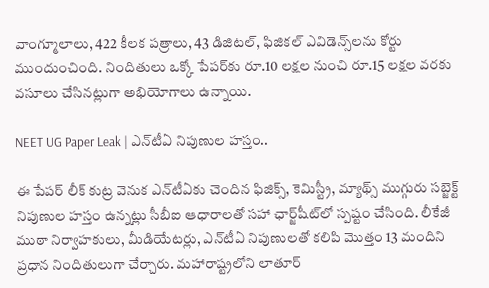వాంగ్మూలాలు, 422 కీలక పత్రాలు, 43 డిజిటల్, ఫిజికల్ ఎవిడెన్స్‌లను కోర్టు ముందుంచింది. నిందితులు ఒక్కో పేపర్‌కు రూ.10 లక్షల నుంచి రూ.15 లక్షల వరకు వసూలు చేసినట్లుగా అభియోగాలు ఉన్నాయి.

NEET UG Paper Leak | ఎన్‌టీఏ నిపుణుల హస్తం..

ఈ పేపర్ లీక్ కుట్ర వెనుక ఎన్‌టీఏకు చెందిన ఫిజిక్స్, కెమిస్ట్రీ, మ్యాథ్స్ ముగ్గురు సబ్జెక్ట్ నిపుణుల హస్తం ఉన్నట్లు సీబీఐ ఆధారాలతో సహా ఛార్జ్‌షీట్‌లో స్పష్టం చేసింది. లీకేజీ ముఠా నిర్వాహకులు, మీడియేటర్లు, ఎన్‌టీఏ నిపుణులతో కలిపి మొత్తం 13 మందిని ప్రధాన నిందితులుగా చేర్చారు. మహారాష్ట్రలోని లాతూర్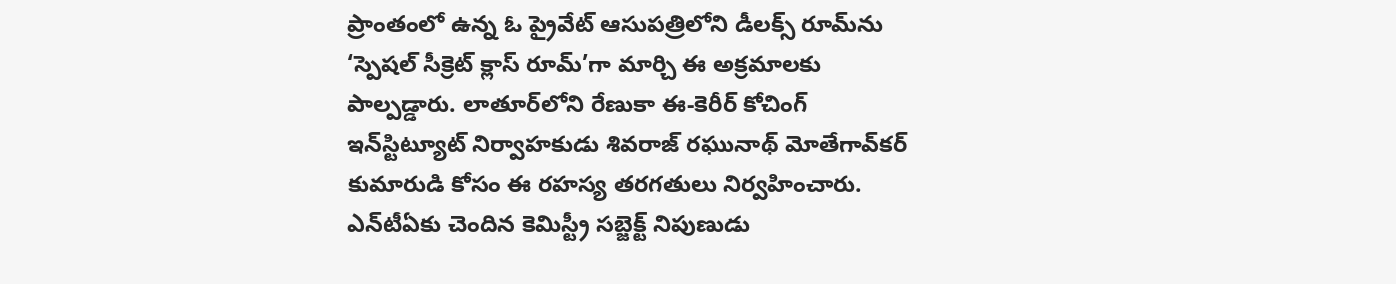ప్రాంతంలో ఉన్న ఓ ప్రైవేట్ ఆసుపత్రిలోని డీలక్స్ రూమ్‌ను ‘స్పెషల్ సీక్రెట్ క్లాస్‌ రూమ్’గా మార్చి ఈ అక్రమాలకు పాల్పడ్డారు. లాతూర్‌లోని రేణుకా ఈ-కెరీర్ కోచింగ్ ఇన్‌స్టిట్యూట్ నిర్వాహకుడు శివరాజ్ రఘునాథ్ మోతేగావ్‌కర్ కుమారుడి కోసం ఈ రహస్య తరగతులు నిర్వహించారు. ఎన్‌టీఏకు చెందిన కెమిస్ట్రీ సబ్జెక్ట్ నిపుణుడు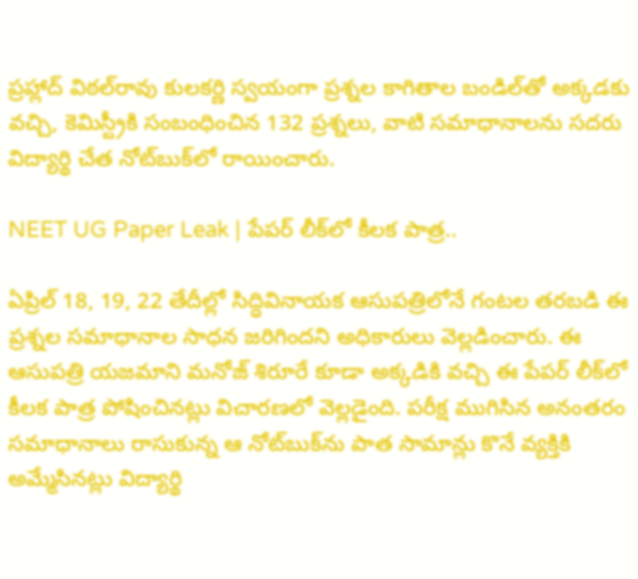ప్రహ్లాద్ విఠల్‌రావు కులకర్ణి స్వయంగా ప్రశ్నల కాగితాల బండిల్‌తో అక్కడకు వచ్చి, కెమిస్ట్రీకి సంబంధించిన 132 ప్రశ్నలు, వాటి సమాధానాలను సదరు విద్యార్థి చేత నోట్‌బుక్‌లో రాయించారు.

NEET UG Paper Leak | పేపర్ లీక్‌లో కీలక పాత్ర..

ఏప్రిల్ 18, 19, 22 తేదీల్లో సిద్ధివినాయక ఆసుపత్రిలోనే గంటల తరబడి ఈ ప్రశ్నల సమాధానాల సాధన జరిగిందని అధికారులు వెల్లడించారు. ఈ ఆసుపత్రి యజమాని మనోజ్ శిరూరే కూడా అక్కడికి వచ్చి ఈ పేపర్ లీక్‌లో కీలక పాత్ర పోషించినట్లు విచారణలో వెల్లడైంది. పరీక్ష ముగిసిన అనంతరం సమాధానాలు రాసుకున్న ఆ నోట్‌బుక్‌ను పాత సామాన్లు కొనే వ్యక్తికి అమ్మేసినట్లు విద్యార్థి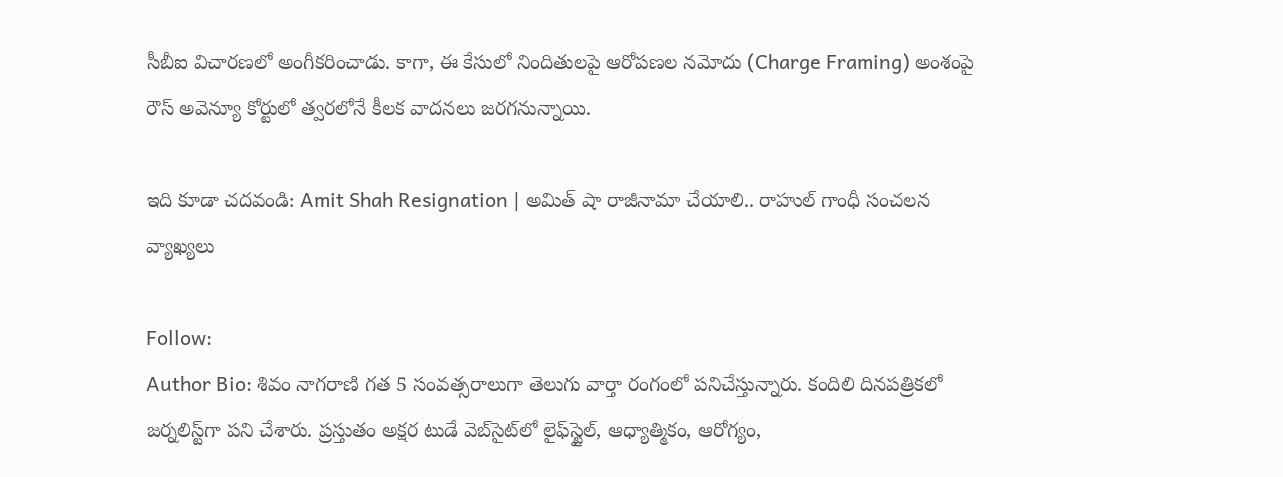సీబీఐ విచారణలో అంగీకరించాడు. కాగా, ఈ కేసులో నిందితులపై ఆరోపణల నమోదు (Charge Framing) అంశంపై రౌస్ అవెన్యూ కోర్టులో త్వరలోనే కీలక వాదనలు జరగనున్నాయి.

ఇది కూడా చదవండి: Amit Shah Resignation | అమిత్ షా రాజీనామా చేయాలి.. రాహుల్ గాంధీ సంచలన వ్యాఖ్యలు

Follow:
Author Bio: శివం నాగరాణి గత 5 సంవత్సరాలుగా తెలుగు వార్తా రంగంలో పనిచేస్తున్నారు. కందిలి దినపత్రికలో జర్నలిస్ట్‌గా పని చేశారు. ప్రస్తుతం అక్షర టుడే వెబ్‌సైట్‌లో లైఫ్‌స్టైల్, ఆధ్యాత్మికం, ఆరోగ్యం,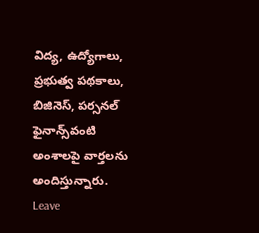విద్య, ఉద్యోగాలు, ప్రభుత్వ పథకాలు, బిజినెస్, పర్సనల్ ఫైనాన్స్‌వంటి అంశాలపై వార్తలను అందిస్తున్నారు.
Leave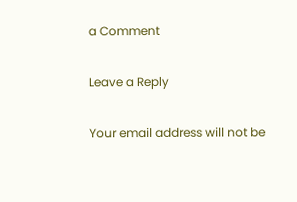a Comment

Leave a Reply

Your email address will not be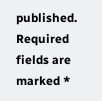published. Required fields are marked *